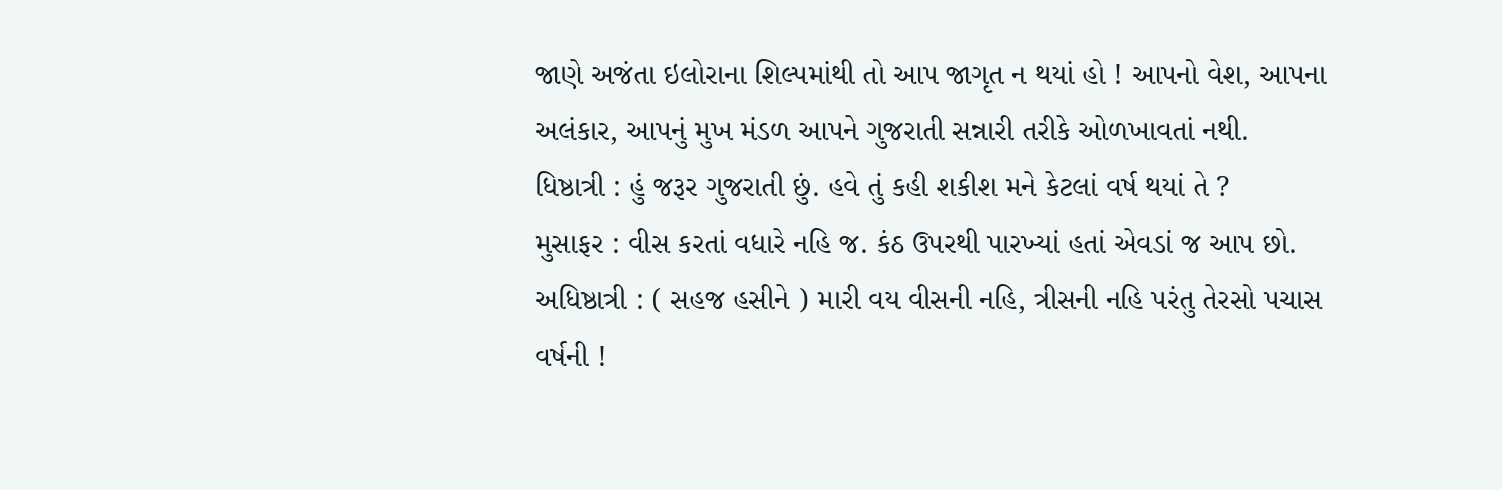જાણે અજંતા ઇલોરાના શિલ્પમાંથી તો આપ જાગૃત ન થયાં હો ! આપનો વેશ, આપના અલંકાર, આપનું મુખ મંડળ આપને ગુજરાતી સન્નારી તરીકે ઓળખાવતાં નથી.
ધિષ્ઠાત્રી : હું જરૂર ગુજરાતી છું. હવે તું કહી શકીશ મને કેટલાં વર્ષ થયાં તે ?
મુસાફર : વીસ કરતાં વધારે નહિ જ. કંઠ ઉપરથી પારખ્યાં હતાં એવડાં જ આપ છો.
અધિષ્ઠાત્રી : ( સહજ હસીને ) મારી વય વીસની નહિ, ત્રીસની નહિ પરંતુ તેરસો પચાસ વર્ષની !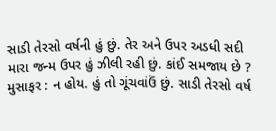સાડી તેરસો વર્ષની હું છું. તેર અને ઉપર અડધી સદી મારા જન્મ ઉપર હું ઝીલી રહી છું. કાંઈ સમજાય છે ?
મુસાફર : ન હોય. હું તો ગૂંચવાંઉં છું. સાડી તેરસો વર્ષ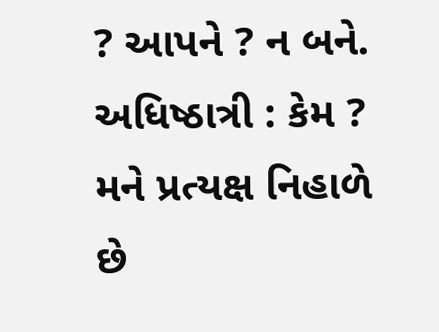? આપને ? ન બને.
અધિષ્ઠાત્રી : કેમ ? મને પ્રત્યક્ષ નિહાળે છે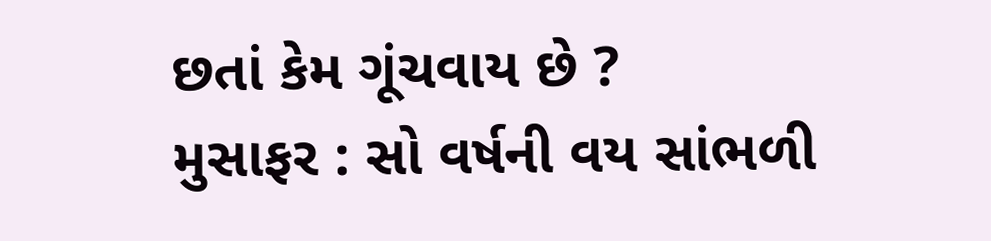છતાં કેમ ગૂંચવાય છે ?
મુસાફર : સો વર્ષની વય સાંભળી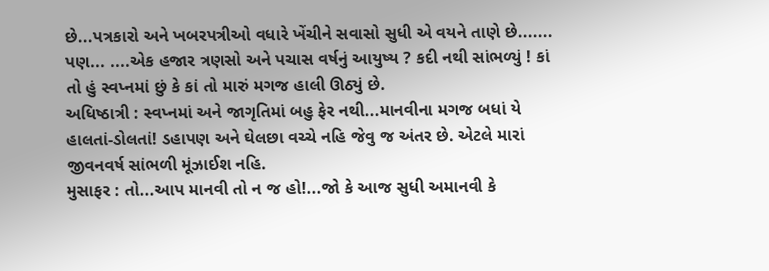છે...પત્રકારો અને ખબરપત્રીઓ વધારે ખેંચીને સવાસો સુધી એ વયને તાણે છે....... પણ... ....એક હજાર ત્રણસો અને પચાસ વર્ષનું આયુષ્ય ? કદી નથી સાંભળ્યું ! કાં તો હું સ્વપ્નમાં છું કે કાં તો મારું મગજ હાલી ઊઠ્યું છે.
અધિષ્ઠાત્રી : સ્વપ્નમાં અને જાગૃતિમાં બહુ ફેર નથી...માનવીના મગજ બધાં યે હાલતાં-ડોલતાં! ડહાપણ અને ઘેલછા વચ્ચે નહિ જેવુ જ અંતર છે. એટલે મારાં જીવનવર્ષ સાંભળી મૂંઝાઈશ નહિ.
મુસાફર : તો...આપ માનવી તો ન જ હો!...જો કે આજ સુધી અમાનવી કે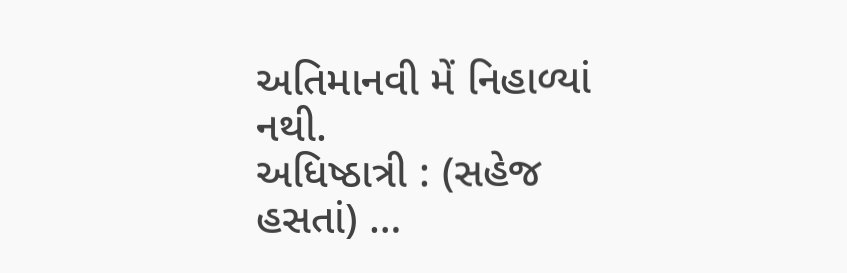અતિમાનવી મેં નિહાળ્યાં નથી.
અધિષ્ઠાત્રી : (સહેજ હસતાં) …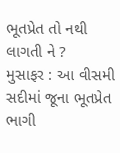ભૂતપ્રેત તો નથી લાગતી ને ?
મુસાફર : આ વીસમી સદીમાં જૂના ભૂતપ્રેત ભાગી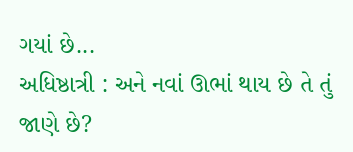ગયાં છે...
અધિષ્ઠાત્રી : અને નવાં ઊભાં થાય છે તે તું જાણે છે?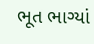ભૂત ભાગ્યાં